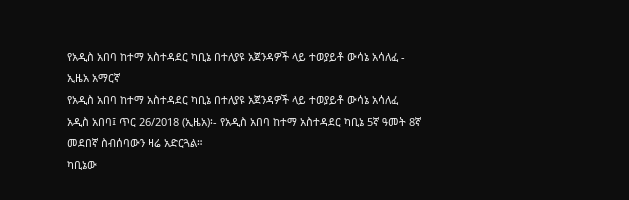የአዲስ አበባ ከተማ አስተዳደር ካቢኔ በተለያዩ አጀንዳዎች ላይ ተወያይቶ ውሳኔ አሳለፈ - ኢዜአ አማርኛ
የአዲስ አበባ ከተማ አስተዳደር ካቢኔ በተለያዩ አጀንዳዎች ላይ ተወያይቶ ውሳኔ አሳለፈ
አዲስ አበባ፤ ጥር 26/2018 (ኢዜአ)፡- የአዲስ አበባ ከተማ አስተዳደር ካቢኔ 5ኛ ዓመት 8ኛ መደበኛ ስብሰባውን ዛሬ አድርጓል።
ካቢኔው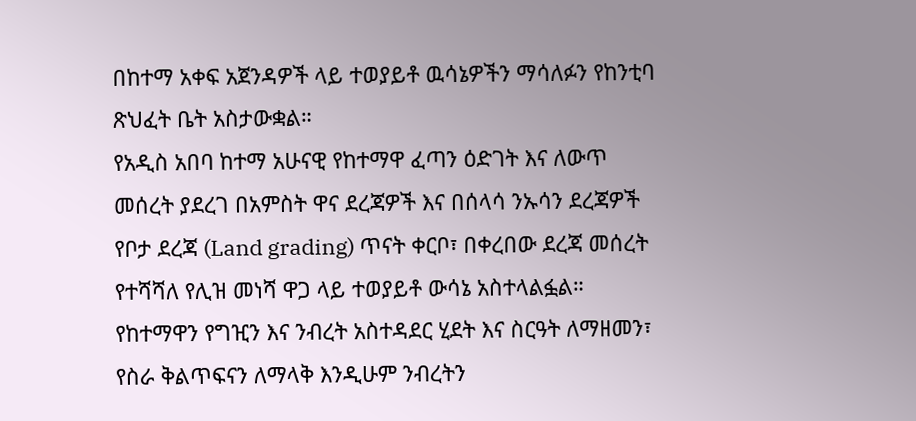በከተማ አቀፍ አጀንዳዎች ላይ ተወያይቶ ዉሳኔዎችን ማሳለፉን የከንቲባ ጽህፈት ቤት አስታውቋል።
የአዲስ አበባ ከተማ አሁናዊ የከተማዋ ፈጣን ዕድገት እና ለውጥ መሰረት ያደረገ በአምስት ዋና ደረጃዎች እና በሰላሳ ንኡሳን ደረጃዎች የቦታ ደረጃ (Land grading) ጥናት ቀርቦ፣ በቀረበው ደረጃ መሰረት የተሻሻለ የሊዝ መነሻ ዋጋ ላይ ተወያይቶ ውሳኔ አስተላልፏል።
የከተማዋን የግዢን እና ንብረት አስተዳደር ሂደት እና ስርዓት ለማዘመን፣ የስራ ቅልጥፍናን ለማላቅ እንዲሁም ንብረትን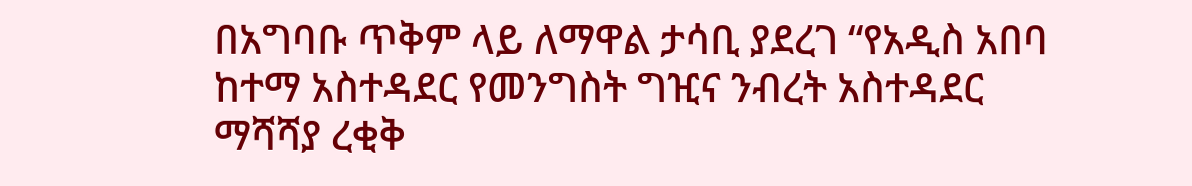በአግባቡ ጥቅም ላይ ለማዋል ታሳቢ ያደረገ “የአዲስ አበባ ከተማ አስተዳደር የመንግስት ግዢና ንብረት አስተዳደር ማሻሻያ ረቂቅ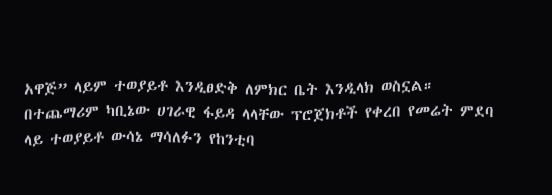አዋጅ” ላይም ተወያይቶ እንዲፀድቅ ለምክር ቤት እንዲላክ ወስኗል።
በተጨማሪም ካቢኔው ሀገራዊ ፋይዳ ላላቸው ፕሮጀክቶች የቀረበ የመሬት ምደባ ላይ ተወያይቶ ውሳኔ ማሳለፉን የከንቲባ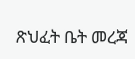ጽህፈት ቤት መረጃ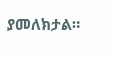ያመለክታል።